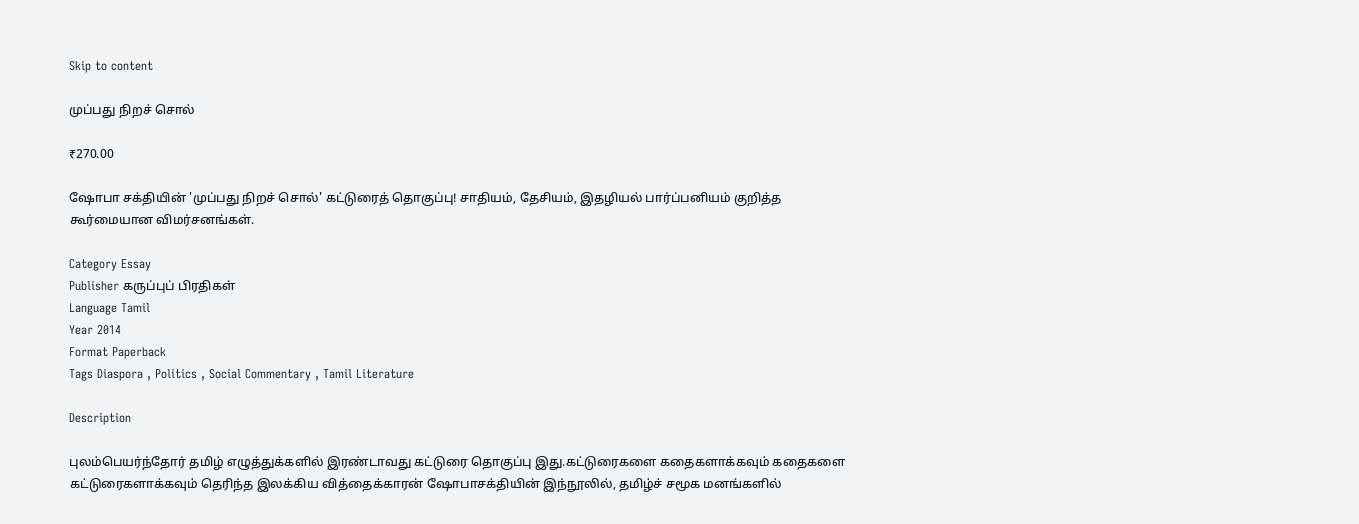Skip to content

முப்பது நிறச் சொல்

₹270.00

ஷோபா சக்தியின் 'முப்பது நிறச் சொல்' கட்டுரைத் தொகுப்பு! சாதியம், தேசியம், இதழியல் பார்ப்பனியம் குறித்த கூர்மையான விமர்சனங்கள்.

Category Essay
Publisher கருப்புப் பிரதிகள்
Language Tamil
Year 2014
Format Paperback
Tags Diaspora , Politics , Social Commentary , Tamil Literature

Description

புலம்பெயர்ந்தோர் தமிழ் எழுத்துக்களில் இரண்டாவது கட்டுரை தொகுப்பு இது.கட்டுரைகளை கதைகளாக்கவும் கதைகளை கட்டுரைகளாக்கவும் தெரிந்த இலக்கிய வித்தைக்காரன் ஷோபாசக்தியின் இந்நூலில், தமிழ்ச் சமூக மனங்களில்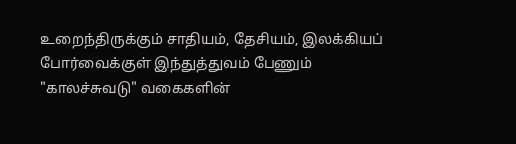உறைந்திருக்கும் சாதியம், தேசியம், இலக்கியப் போர்வைக்குள் இந்துத்துவம் பேணும் "காலச்சுவடு" வகைகளின்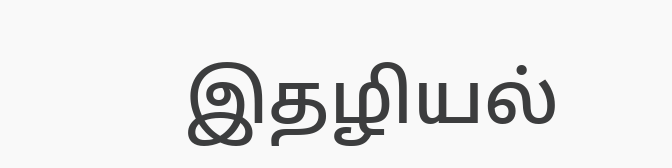இதழியல்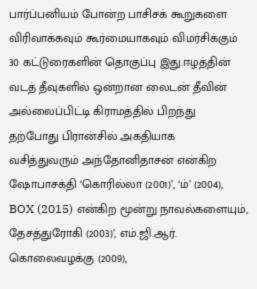பார்ப்பனியம் போன்ற பாசிசக் கூறுகளை விரிவாக்கவும் கூர்மையாகவும் விமர்சிக்கும் 30 கட்டுரைகளின் தொகுப்பு இது.ஈழத்தின் வடத் தீவுகளில் ஒன்றான லைடன் தீவின் அல்லைப்பிட்டி கிராமத்தில் பிறந்து தற்போது பிரான்சில் அகதியாக வசித்துவரும் அந்தோனிதாசன் என்கிற ஷோபாசக்தி ‘கொரில்லா (2001)’, ‘ம்’ (2004), BOX (2015) என்கிற மூன்று நாவல்களையும், தேசத்துரோகி (2003)’, எம்.ஜி.ஆர். கொலைவழக்கு (2009),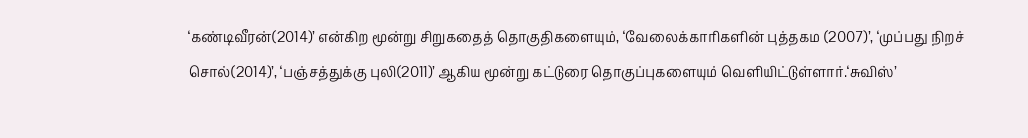‘கண்டிவீரன்(2014)’ என்கிற மூன்று சிறுகதைத் தொகுதிகளையும், ‘வேலைக்காரிகளின் புத்தகம (2007)’, ‘முப்பது நிறச் சொல்(2014)’, ‘பஞ்சத்துக்கு புலி(2011)’ ஆகிய மூன்று கட்டுரை தொகுப்புகளையும் வெளியிட்டுள்ளார்.‘சுவிஸ்’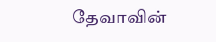தேவாவின்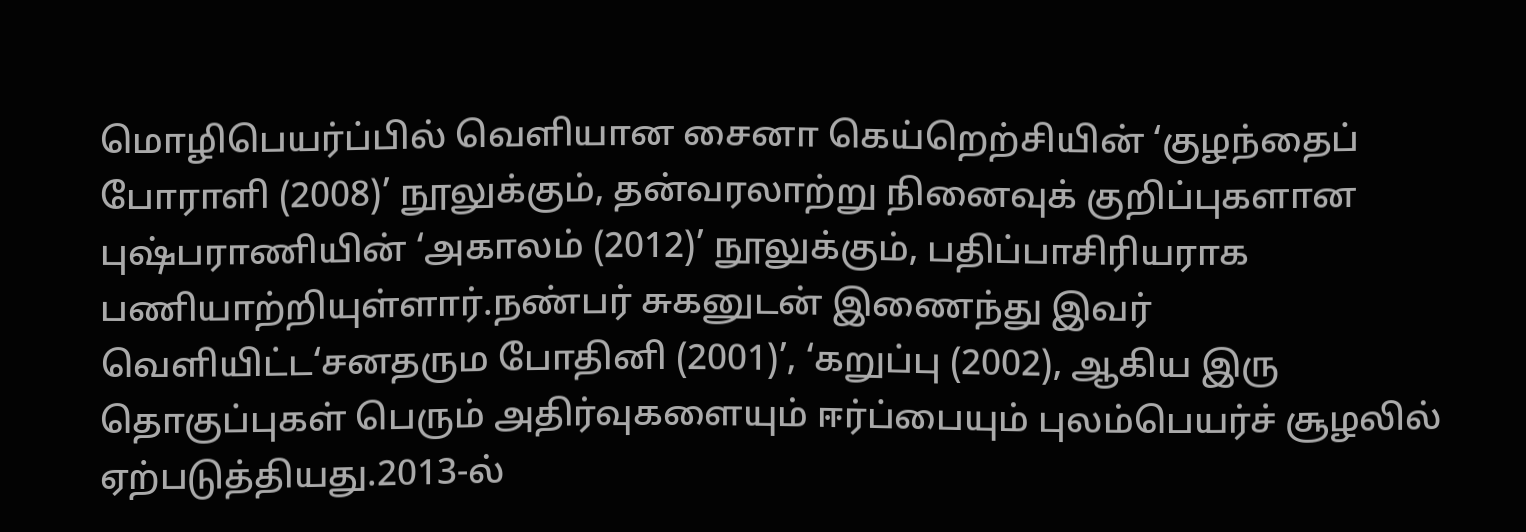மொழிபெயர்ப்பில் வெளியான சைனா கெய்றெற்சியின் ‘குழந்தைப் போராளி (2008)’ நூலுக்கும், தன்வரலாற்று நினைவுக் குறிப்புகளான புஷ்பராணியின் ‘அகாலம் (2012)’ நூலுக்கும், பதிப்பாசிரியராக பணியாற்றியுள்ளார்.நண்பர் சுகனுடன் இணைந்து இவர் வெளியிட்ட‘சனதரும போதினி (2001)’, ‘கறுப்பு (2002), ஆகிய இரு தொகுப்புகள் பெரும் அதிர்வுகளையும் ஈர்ப்பையும் புலம்பெயர்ச் சூழலில் ஏற்படுத்தியது.2013-ல்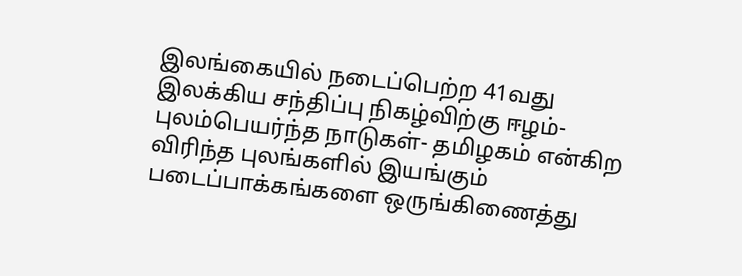இலங்கையில் நடைப்பெற்ற 41வது இலக்கிய சந்திப்பு நிகழ்விற்கு ஈழம்- புலம்பெயர்ந்த நாடுகள்- தமிழகம் என்கிற விரிந்த புலங்களில் இயங்கும் படைப்பாக்கங்களை ஒருங்கிணைத்து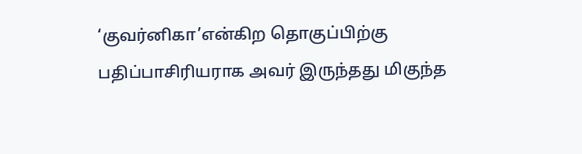‘குவர்னிகா’என்கிற தொகுப்பிற்கு பதிப்பாசிரியராக அவர் இருந்தது மிகுந்த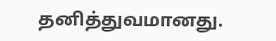தனித்துவமானது.